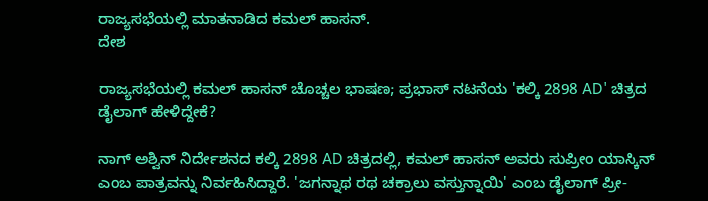ರಾಜ್ಯಸಭೆಯಲ್ಲಿ ಮಾತನಾಡಿದ ಕಮಲ್ ಹಾಸನ್.
ದೇಶ

ರಾಜ್ಯಸಭೆಯಲ್ಲಿ ಕಮಲ್ ಹಾಸನ್ ಚೊಚ್ಚಲ ಭಾಷಣ; ಪ್ರಭಾಸ್ ನಟನೆಯ 'ಕಲ್ಕಿ 2898 AD' ಚಿತ್ರದ ಡೈಲಾಗ್ ಹೇಳಿದ್ದೇಕೆ?

ನಾಗ್ ಅಶ್ವಿನ್ ನಿರ್ದೇಶನದ ಕಲ್ಕಿ 2898 AD ಚಿತ್ರದಲ್ಲಿ, ಕಮಲ್ ಹಾಸನ್ ಅವರು ಸುಪ್ರೀಂ ಯಾಸ್ಕಿನ್ ಎಂಬ ಪಾತ್ರವನ್ನು ನಿರ್ವಹಿಸಿದ್ದಾರೆ. 'ಜಗನ್ನಾಥ ರಥ ಚಕ್ರಾಲು ವಸ್ತುನ್ನಾಯಿ' ಎಂಬ ಡೈಲಾಗ್ ಪ್ರೀ-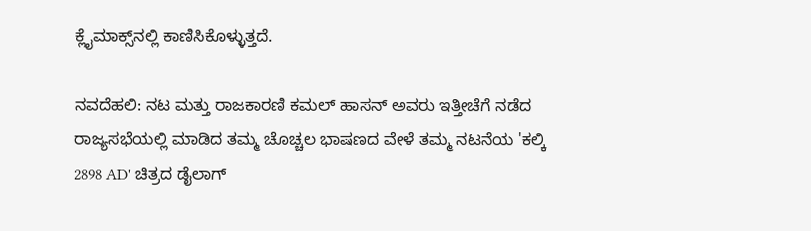ಕ್ಲೈಮಾಕ್ಸ್‌ನಲ್ಲಿ ಕಾಣಿಸಿಕೊಳ್ಳುತ್ತದೆ.

ನವದೆಹಲಿ: ನಟ ಮತ್ತು ರಾಜಕಾರಣಿ ಕಮಲ್ ಹಾಸನ್ ಅವರು ಇತ್ತೀಚೆಗೆ ನಡೆದ ರಾಜ್ಯಸಭೆಯಲ್ಲಿ ಮಾಡಿದ ತಮ್ಮ ಚೊಚ್ಚಲ ಭಾಷಣದ ವೇಳೆ ತಮ್ಮ ನಟನೆಯ 'ಕಲ್ಕಿ 2898 AD' ಚಿತ್ರದ ಡೈಲಾಗ್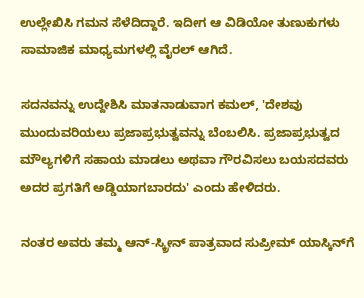ಉಲ್ಲೇಖಿಸಿ ಗಮನ ಸೆಳೆದಿದ್ದಾರೆ. ಇದೀಗ ಆ ವಿಡಿಯೋ ತುಣುಕುಗಳು ಸಾಮಾಜಿಕ ಮಾಧ್ಯಮಗಳಲ್ಲಿ ವೈರಲ್ ಆಗಿದೆ.

ಸದನವನ್ನು ಉದ್ದೇಶಿಸಿ ಮಾತನಾಡುವಾಗ ಕಮಲ್, 'ದೇಶವು ಮುಂದುವರಿಯಲು ಪ್ರಜಾಪ್ರಭುತ್ವವನ್ನು ಬೆಂಬಲಿಸಿ. ಪ್ರಜಾಪ್ರಭುತ್ವದ ಮೌಲ್ಯಗಳಿಗೆ ಸಹಾಯ ಮಾಡಲು ಅಥವಾ ಗೌರವಿಸಲು ಬಯಸದವರು ಅದರ ಪ್ರಗತಿಗೆ ಅಡ್ಡಿಯಾಗಬಾರದು' ಎಂದು ಹೇಳಿದರು.

ನಂತರ ಅವರು ತಮ್ಮ ಆನ್-ಸ್ಕ್ರೀನ್ ಪಾತ್ರವಾದ ಸುಪ್ರೀಮ್ ಯಾಸ್ಕಿನ್‌ಗೆ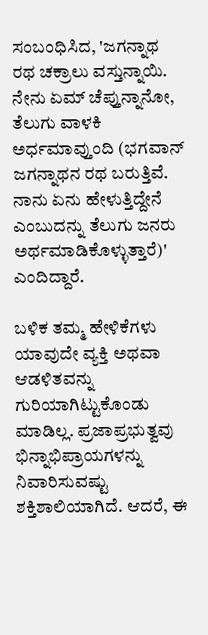ಸಂಬಂಧಿಸಿದ, 'ಜಗನ್ನಾಥ ರಥ ಚಕ್ರಾಲು ವಸ್ತುನ್ನಾಯಿ. ನೇನು ಏಮ್ ಚೆಪ್ತುನ್ನಾನೋ, ತೆಲುಗು ವಾಳಕಿ ಅರ್ಧಮಾವ್ತುಂದಿ (ಭಗವಾನ್ ಜಗನ್ನಾಥನ ರಥ ಬರುತ್ತಿವೆ. ನಾನು ಏನು ಹೇಳುತ್ತಿದ್ದೇನೆ ಎಂಬುದನ್ನು ತೆಲುಗು ಜನರು ಅರ್ಥಮಾಡಿಕೊಳ್ಳುತ್ತಾರೆ)' ಎಂದಿದ್ದಾರೆ.

ಬಳಿಕ ತಮ್ಮ ಹೇಳಿಕೆಗಳು ಯಾವುದೇ ವ್ಯಕ್ತಿ ಅಥವಾ ಆಡಳಿತವನ್ನು ಗುರಿಯಾಗಿಟ್ಟುಕೊಂಡು ಮಾಡಿಲ್ಲ. ಪ್ರಜಾಪ್ರಭುತ್ವವು ಭಿನ್ನಾಭಿಪ್ರಾಯಗಳನ್ನು ನಿವಾರಿಸುವಷ್ಟು ಶಕ್ತಿಶಾಲಿಯಾಗಿದೆ. ಆದರೆ, ಈ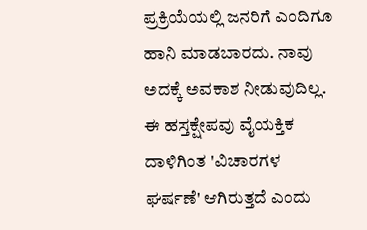ಪ್ರಕ್ರಿಯೆಯಲ್ಲಿ ಜನರಿಗೆ ಎಂದಿಗೂ ಹಾನಿ ಮಾಡಬಾರದು. ನಾವು ಅದಕ್ಕೆ ಅವಕಾಶ ನೀಡುವುದಿಲ್ಲ. ಈ ಹಸ್ತಕ್ಷೇಪವು ವೈಯಕ್ತಿಕ ದಾಳಿಗಿಂತ 'ವಿಚಾರಗಳ ಘರ್ಷಣೆ' ಆಗಿರುತ್ತದೆ ಎಂದು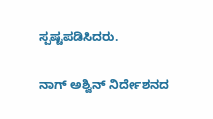ಸ್ಪಷ್ಟಪಡಿಸಿದರು.

ನಾಗ್ ಅಶ್ವಿನ್ ನಿರ್ದೇಶನದ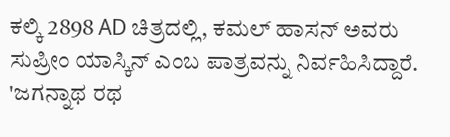ಕಲ್ಕಿ 2898 AD ಚಿತ್ರದಲ್ಲಿ, ಕಮಲ್ ಹಾಸನ್ ಅವರು ಸುಪ್ರೀಂ ಯಾಸ್ಕಿನ್ ಎಂಬ ಪಾತ್ರವನ್ನು ನಿರ್ವಹಿಸಿದ್ದಾರೆ. 'ಜಗನ್ನಾಥ ರಥ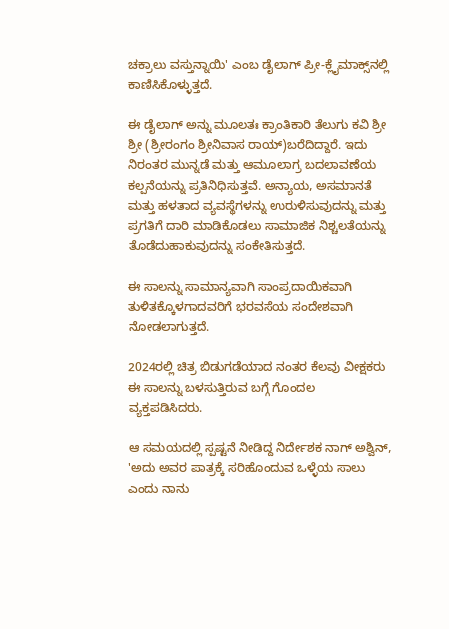ಚಕ್ರಾಲು ವಸ್ತುನ್ನಾಯಿ' ಎಂಬ ಡೈಲಾಗ್ ಪ್ರೀ-ಕ್ಲೈಮಾಕ್ಸ್‌ನಲ್ಲಿ ಕಾಣಿಸಿಕೊಳ್ಳುತ್ತದೆ.

ಈ ಡೈಲಾಗ್ ಅನ್ನು ಮೂಲತಃ ಕ್ರಾಂತಿಕಾರಿ ತೆಲುಗು ಕವಿ ಶ್ರೀ ಶ್ರೀ (ಶ್ರೀರಂಗಂ ಶ್ರೀನಿವಾಸ ರಾಯ್)ಬರೆದಿದ್ದಾರೆ. ಇದು ನಿರಂತರ ಮುನ್ನಡೆ ಮತ್ತು ಆಮೂಲಾಗ್ರ ಬದಲಾವಣೆಯ ಕಲ್ಪನೆಯನ್ನು ಪ್ರತಿನಿಧಿಸುತ್ತವೆ. ಅನ್ಯಾಯ, ಅಸಮಾನತೆ ಮತ್ತು ಹಳತಾದ ವ್ಯವಸ್ಥೆಗಳನ್ನು ಉರುಳಿಸುವುದನ್ನು ಮತ್ತು ಪ್ರಗತಿಗೆ ದಾರಿ ಮಾಡಿಕೊಡಲು ಸಾಮಾಜಿಕ ನಿಶ್ಚಲತೆಯನ್ನು ತೊಡೆದುಹಾಕುವುದನ್ನು ಸಂಕೇತಿಸುತ್ತದೆ.

ಈ ಸಾಲನ್ನು ಸಾಮಾನ್ಯವಾಗಿ ಸಾಂಪ್ರದಾಯಿಕವಾಗಿ ತುಳಿತಕ್ಕೊಳಗಾದವರಿಗೆ ಭರವಸೆಯ ಸಂದೇಶವಾಗಿ ನೋಡಲಾಗುತ್ತದೆ.

2024ರಲ್ಲಿ ಚಿತ್ರ ಬಿಡುಗಡೆಯಾದ ನಂತರ ಕೆಲವು ವೀಕ್ಷಕರು ಈ ಸಾಲನ್ನು ಬಳಸುತ್ತಿರುವ ಬಗ್ಗೆ ಗೊಂದಲ ವ್ಯಕ್ತಪಡಿಸಿದರು.

ಆ ಸಮಯದಲ್ಲಿ ಸ್ಪಷ್ಟನೆ ನೀಡಿದ್ದ ನಿರ್ದೇಶಕ ನಾಗ್ ಅಶ್ವಿನ್, 'ಅದು ಅವರ ಪಾತ್ರಕ್ಕೆ ಸರಿಹೊಂದುವ ಒಳ್ಳೆಯ ಸಾಲು ಎಂದು ನಾನು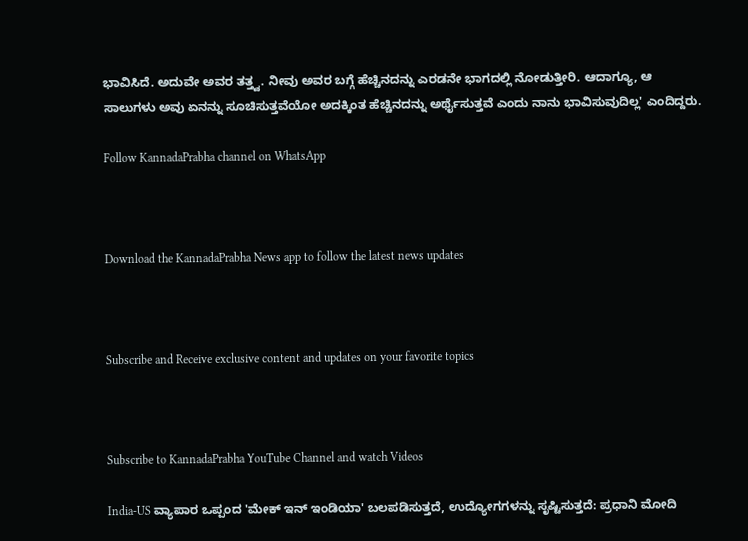ಭಾವಿಸಿದೆ. ಅದುವೇ ಅವರ ತತ್ತ್ವ. ನೀವು ಅವರ ಬಗ್ಗೆ ಹೆಚ್ಚಿನದನ್ನು ಎರಡನೇ ಭಾಗದಲ್ಲಿ ನೋಡುತ್ತೀರಿ. ಆದಾಗ್ಯೂ, ಆ ಸಾಲುಗಳು ಅವು ಏನನ್ನು ಸೂಚಿಸುತ್ತವೆಯೋ ಅದಕ್ಕಿಂತ ಹೆಚ್ಚಿನದನ್ನು ಅರ್ಥೈಸುತ್ತವೆ ಎಂದು ನಾನು ಭಾವಿಸುವುದಿಲ್ಲ' ಎಂದಿದ್ದರು.

Follow KannadaPrabha channel on WhatsApp



Download the KannadaPrabha News app to follow the latest news updates



Subscribe and Receive exclusive content and updates on your favorite topics



Subscribe to KannadaPrabha YouTube Channel and watch Videos

India-US ವ್ಯಾಪಾರ ಒಪ್ಪಂದ 'ಮೇಕ್ ಇನ್ ಇಂಡಿಯಾ' ಬಲಪಡಿಸುತ್ತದೆ, ಉದ್ಯೋಗಗಳನ್ನು ಸೃಷ್ಟಿಸುತ್ತದೆ: ಪ್ರಧಾನಿ ಮೋದಿ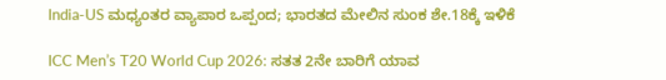India-US ಮಧ್ಯಂತರ ವ್ಯಾಪಾರ ಒಪ್ಪಂದ; ಭಾರತದ ಮೇಲಿನ ಸುಂಕ ಶೇ.18ಕ್ಕೆ ಇಳಿಕೆ

ICC Men’s T20 World Cup 2026: ಸತತ 2ನೇ ಬಾರಿಗೆ ಯಾವ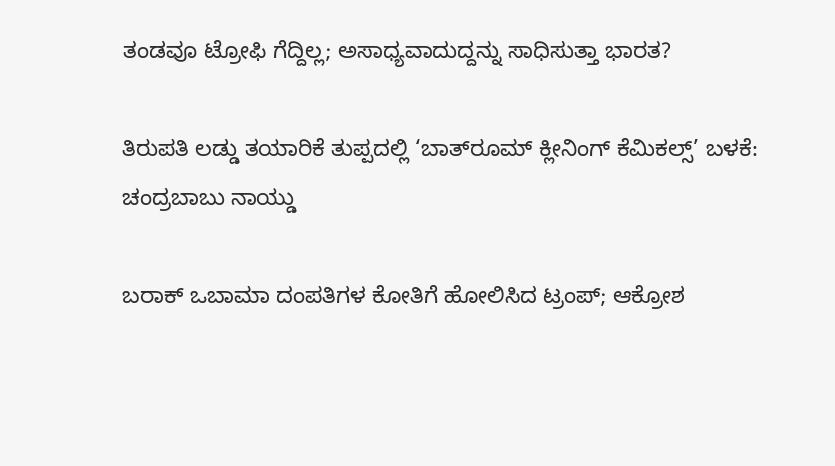ತಂಡವೂ ಟ್ರೋಫಿ ಗೆದ್ದಿಲ್ಲ; ಅಸಾಧ್ಯವಾದುದ್ದನ್ನು ಸಾಧಿಸುತ್ತಾ ಭಾರತ?

ತಿರುಪತಿ ಲಡ್ಡು ತಯಾರಿಕೆ ತುಪ್ಪದಲ್ಲಿ ‘ಬಾತ್‌ರೂಮ್ ಕ್ಲೀನಿಂಗ್ ಕೆಮಿಕಲ್ಸ್’ ಬಳಕೆ: ಚಂದ್ರಬಾಬು ನಾಯ್ಡು

ಬರಾಕ್‌ ಒಬಾಮಾ ದಂಪತಿಗಳ ಕೋತಿಗೆ ಹೋಲಿಸಿದ ಟ್ರಂಪ್‌; ಆಕ್ರೋಶ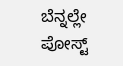ಬೆನ್ನಲ್ಲೇ ಪೋಸ್ಟ್‌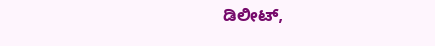ಡಿಲೀಟ್‌,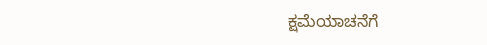ಕ್ಷಮೆಯಾಚನೆಗೆ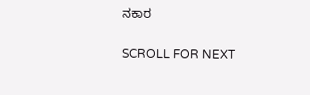ನಕಾರ

SCROLL FOR NEXT